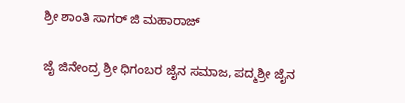ಶ್ರೀ ಶಾಂತಿ ಸಾಗರ್ ಜಿ ಮಹಾರಾಜ್

ಜೈ ಜಿನೇಂದ್ರ ಶ್ರೀ ಧಿಗಂಬರ ಜೈನ ಸಮಾಜ, ಪದ್ಮಶ್ರೀ ಜೈನ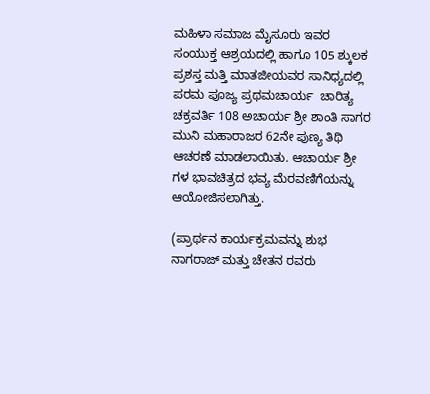ಮಹಿಳಾ ಸಮಾಜ ಮೈಸೂರು ಇವರ ಸಂಯುಕ್ತ ಆಶ್ರಯದಲ್ಲಿ ಹಾಗೂ 105 ಶ್ಕುಲಕ ಪ್ರಶಸ್ತ ಮತ್ತಿ ಮಾತಜೀಯವರ ಸಾನಿಧ್ಯದಲ್ಲಿ ಪರಮ ಪೂಜ್ಯ ಪ್ರಥಮಚಾರ್ಯ  ಚಾರಿತ್ಯ ಚಕ್ರವರ್ತಿ 108 ಅಚಾರ್ಯ ಶ್ರೀ ಶಾಂತಿ ಸಾಗರ ಮುನಿ ಮಹಾರಾಜರ 62ನೇ ಪುಣ್ಯ ತಿಥಿ ಆಚರಣೆ ಮಾಡಲಾಯಿತು. ಆಚಾರ್ಯ ಶ್ರೀ ಗಳ ಭಾವಚಿತ್ರದ ಭವ್ಯ ಮೆರವಣಿಗೆಯನ್ನು ಆಯೋಜಿಸಲಾಗಿತ್ತು.

(ಪ್ರಾರ್ಥನ ಕಾರ್ಯಕ್ರಮವನ್ನು ಶುಭ ನಾಗರಾಜ್ ಮತ್ತು ಚೇತನ ರವರು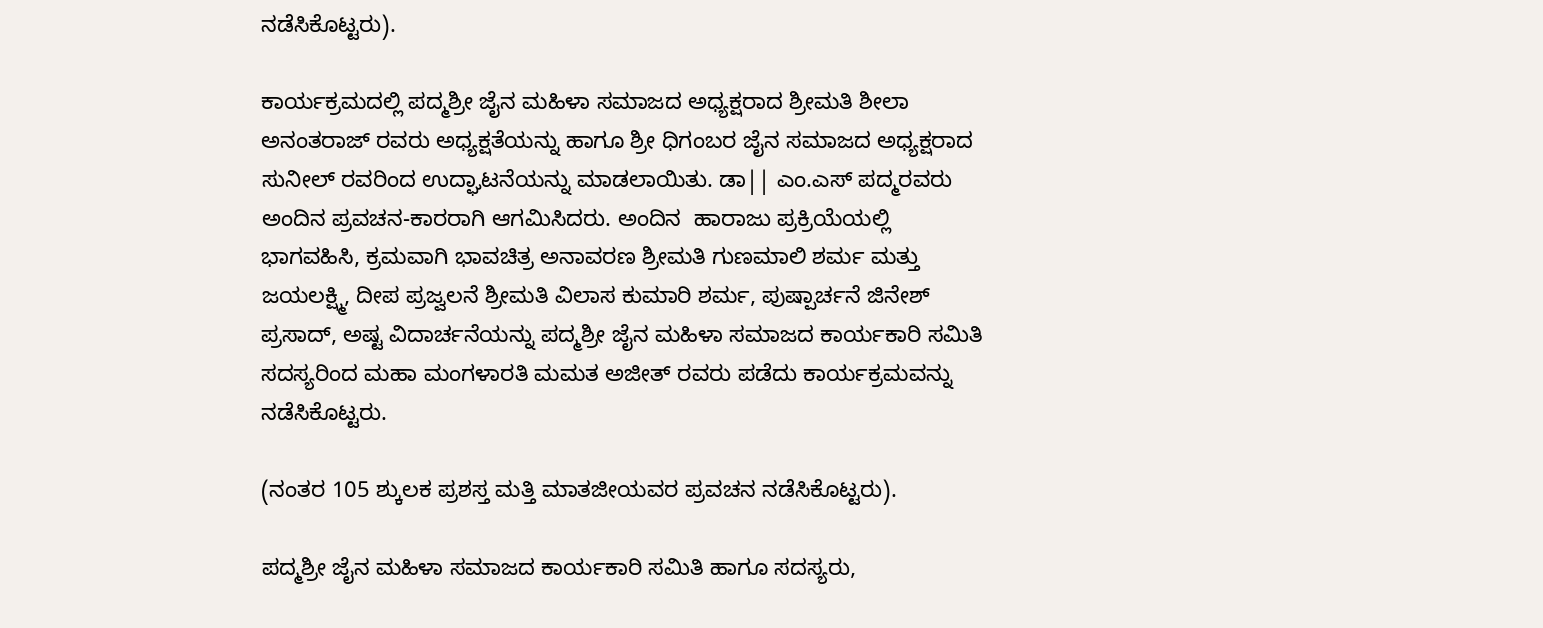ನಡೆಸಿಕೊಟ್ಟರು).

ಕಾರ್ಯಕ್ರಮದಲ್ಲಿ ಪದ್ಮಶ್ರೀ ಜೈನ ಮಹಿಳಾ ಸಮಾಜದ ಅಧ್ಯಕ್ಷರಾದ ಶ್ರೀಮತಿ ಶೀಲಾ ಅನಂತರಾಜ್ ರವರು ಅಧ್ಯಕ್ಷತೆಯನ್ನು ಹಾಗೂ ಶ್ರೀ ಧಿಗಂಬರ ಜೈನ ಸಮಾಜದ ಅಧ್ಯಕ್ಷರಾದ ಸುನೀಲ್ ರವರಿಂದ ಉದ್ಘಾಟನೆಯನ್ನು ಮಾಡಲಾಯಿತು. ಡಾ|| ಎಂ.ಎಸ್ ಪದ್ಮರವರು ಅಂದಿನ ಪ್ರವಚನ-ಕಾರರಾಗಿ ಆಗಮಿಸಿದರು. ಅಂದಿನ  ಹಾರಾಜು ಪ್ರಕ್ರಿಯೆಯಲ್ಲಿ ಭಾಗವಹಿಸಿ, ಕ್ರಮವಾಗಿ ಭಾವಚಿತ್ರ ಅನಾವರಣ ಶ್ರೀಮತಿ ಗುಣಮಾಲಿ ಶರ್ಮ ಮತ್ತು ಜಯಲಕ್ಷ್ಮಿ, ದೀಪ ಪ್ರಜ್ವಲನೆ ಶ್ರೀಮತಿ ವಿಲಾಸ ಕುಮಾರಿ ಶರ್ಮ, ಪುಷ್ಪಾರ್ಚನೆ ಜಿನೇಶ್ ಪ್ರಸಾದ್, ಅಷ್ಟ ವಿದಾರ್ಚನೆಯನ್ನು ಪದ್ಮಶ್ರೀ ಜೈನ ಮಹಿಳಾ ಸಮಾಜದ ಕಾರ್ಯಕಾರಿ ಸಮಿತಿ ಸದಸ್ಯರಿಂದ ಮಹಾ ಮಂಗಳಾರತಿ ಮಮತ ಅಜೀತ್ ರವರು ಪಡೆದು ಕಾರ್ಯಕ್ರಮವನ್ನು ನಡೆಸಿಕೊಟ್ಟರು.

(ನಂತರ 105 ಶ್ಕುಲಕ ಪ್ರಶಸ್ತ ಮತ್ತಿ ಮಾತಜೀಯವರ ಪ್ರವಚನ ನಡೆಸಿಕೊಟ್ಟರು).

ಪದ್ಮಶ್ರೀ ಜೈನ ಮಹಿಳಾ ಸಮಾಜದ ಕಾರ್ಯಕಾರಿ ಸಮಿತಿ ಹಾಗೂ ಸದಸ್ಯರು,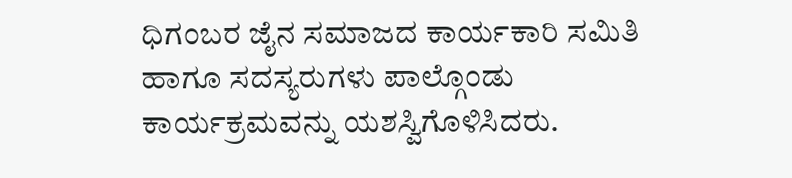ಧಿಗಂಬರ ಜೈನ ಸಮಾಜದ ಕಾರ್ಯಕಾರಿ ಸಮಿತಿ ಹಾಗೂ ಸದಸ್ಯರುಗಳು ಪಾಲ್ಗೊಂಡು ಕಾರ್ಯಕ್ರಮವನ್ನು ಯಶಸ್ವಿಗೊಳಿಸಿದರು.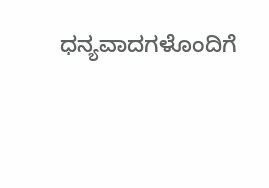ಧನ್ಯವಾದಗಳೊಂದಿಗೆ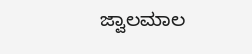ಜ್ವಾಲಮಾಲ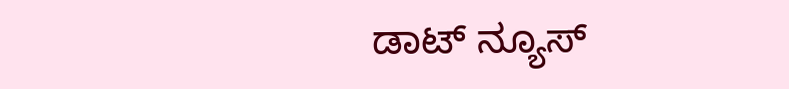ಡಾಟ್ ನ್ಯೂಸ್